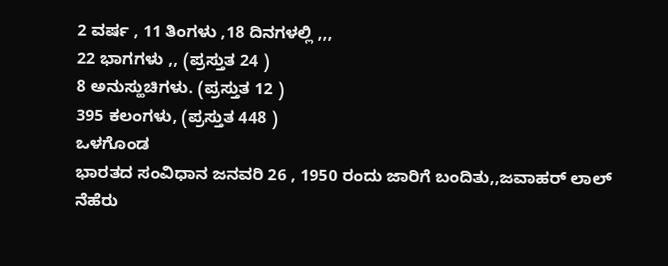2 ವರ್ಷ , 11 ತಿಂಗಳು ,18 ದಿನಗಳಲ್ಲಿ ,,,
22 ಭಾಗಗಳು ,, (ಪ್ರಸ್ತುತ 24 )
8 ಅನುಸ್ಹುಚಿಗಳು. (ಪ್ರಸ್ತುತ 12 )
395 ಕಲಂಗಳು, (ಪ್ರಸ್ತುತ 448 )
ಒಳಗೊಂಡ
ಭಾರತದ ಸಂವಿಧಾನ ಜನವರಿ 26 , 1950 ರಂದು ಜಾರಿಗೆ ಬಂದಿತು,,ಜವಾಹರ್ ಲಾಲ್ ನೆಹೆರು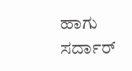ಹಾಗು ಸರ್ದಾರ್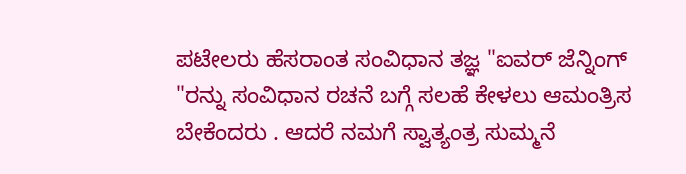ಪಟೇಲರು ಹೆಸರಾಂತ ಸಂವಿಧಾನ ತಜ್ಞ "ಐವರ್ ಜೆನ್ನಿಂಗ್ "ರನ್ನು ಸಂವಿಧಾನ ರಚನೆ ಬಗ್ಗೆ ಸಲಹೆ ಕೇಳಲು ಆಮಂತ್ರಿಸ ಬೇಕೆಂದರು . ಆದರೆ ನಮಗೆ ಸ್ವಾತ್ಯಂತ್ರ ಸುಮ್ಮನೆ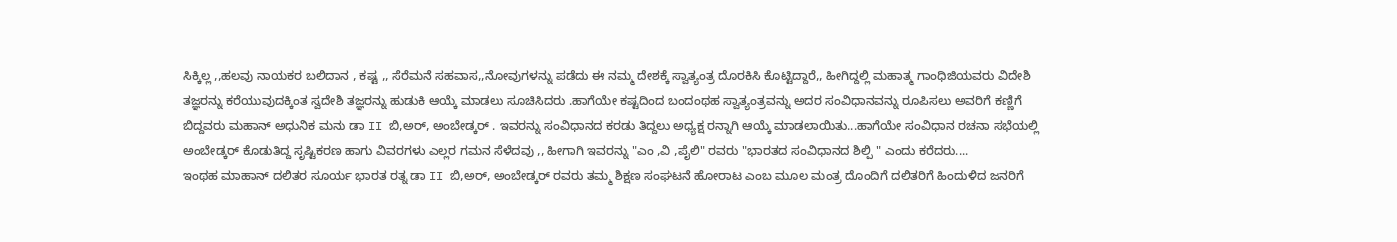ಸಿಕ್ಕಿಲ್ಲ ,,ಹಲವು ನಾಯಕರ ಬಲಿದಾನ , ಕಷ್ಟ ,, ಸೆರೆಮನೆ ಸಹವಾಸ,,ನೋವುಗಳನ್ನು ಪಡೆದು ಈ ನಮ್ಮ ದೇಶಕ್ಕೆ ಸ್ವಾತ್ಯಂತ್ರ ದೊರಕಿಸಿ ಕೊಟ್ಟಿದ್ದಾರೆ,, ಹೀಗಿದ್ದಲ್ಲಿ ಮಹಾತ್ಮ ಗಾಂಧಿಜಿಯವರು ವಿದೇಶಿ ತಜ್ಞರನ್ನು ಕರೆಯುವುದಕ್ಕಿಂತ ಸ್ವದೇಶಿ ತಜ್ಞರನ್ನು ಹುಡುಕಿ ಆಯ್ಕೆ ಮಾಡಲು ಸೂಚಿಸಿದರು .ಹಾಗೆಯೇ ಕಷ್ಟದಿಂದ ಬಂದಂಥಹ ಸ್ವಾತ್ಯಂತ್ರವನ್ನು ಅದರ ಸಂವಿಧಾನವನ್ನು ರೂಪಿಸಲು ಅವರಿಗೆ ಕಣ್ಣಿಗೆ ಬಿದ್ದವರು ಮಹಾನ್ ಅಧುನಿಕ ಮನು ಡಾ II ಬಿ,ಅರ್, ಅಂಬೇಡ್ಕರ್ . ಇವರನ್ನು ಸಂವಿಧಾನದ ಕರಡು ತಿದ್ದಲು ಅಧ್ಯಕ್ಷ ರನ್ನಾಗಿ ಆಯ್ಕೆ ಮಾಡಲಾಯಿತು...ಹಾಗೆಯೇ ಸಂವಿಧಾನ ರಚನಾ ಸಭೆಯಲ್ಲಿ ಅಂಬೇಡ್ಕರ್ ಕೊಡುತಿದ್ದ ಸೃಷ್ಟಿಕರಣ ಹಾಗು ವಿವರಗಳು ಎಲ್ಲರ ಗಮನ ಸೆಳೆದವು ,, ಹೀಗಾಗಿ ಇವರನ್ನು "ಎಂ ,ವಿ ,ಪೈಲಿ" ರವರು "ಭಾರತದ ಸಂವಿಧಾನದ ಶಿಲ್ಪಿ " ಎಂದು ಕರೆದರು....
ಇಂಥಹ ಮಾಹಾನ್ ದಲಿತರ ಸೂರ್ಯ ಭಾರತ ರತ್ನ ಡಾ II ಬಿ,ಅರ್, ಅಂಬೇಡ್ಕರ್ ರವರು ತಮ್ಮ ಶಿಕ್ಷಣ ಸಂಘಟನೆ ಹೋರಾಟ ಎಂಬ ಮೂಲ ಮಂತ್ರ ದೊಂದಿಗೆ ದಲಿತರಿಗೆ ಹಿಂದುಳಿದ ಜನರಿಗೆ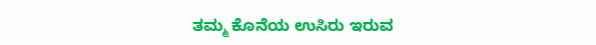ತಮ್ಮ ಕೊನೆಯ ಉಸಿರು ಇರುವ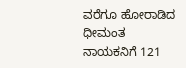ವರೆಗೂ ಹೋರಾಡಿದ ಧೀಮಂತ ನಾಯಕನಿಗೆ 121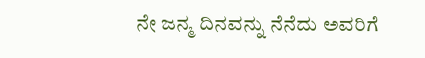ನೇ ಜನ್ಮ ದಿನವನ್ನು ನೆನೆದು ಅವರಿಗೆ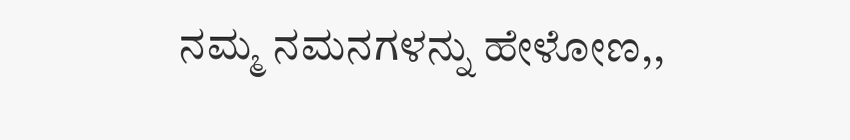ನಮ್ಮ ನಮನಗಳನ್ನು ಹೇಳೋಣ,,